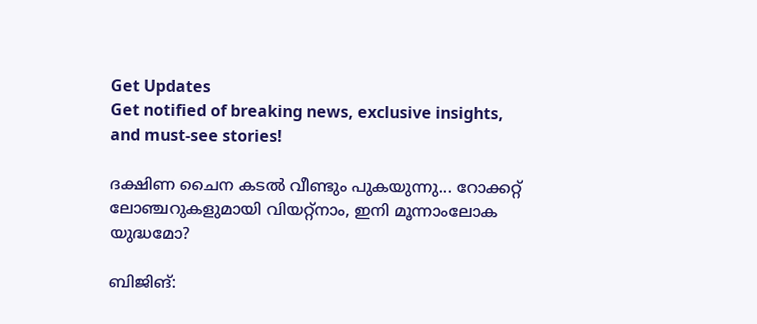Get Updates
Get notified of breaking news, exclusive insights, and must-see stories!

ദക്ഷിണ ചൈന കടല്‍ വീണ്ടും പുകയുന്നു... റോക്കറ്റ് ലോഞ്ചറുകളുമായി വിയറ്റ്‌നാം, ഇനി മൂന്നാംലോക യുദ്ധമോ?

ബിജിങ്: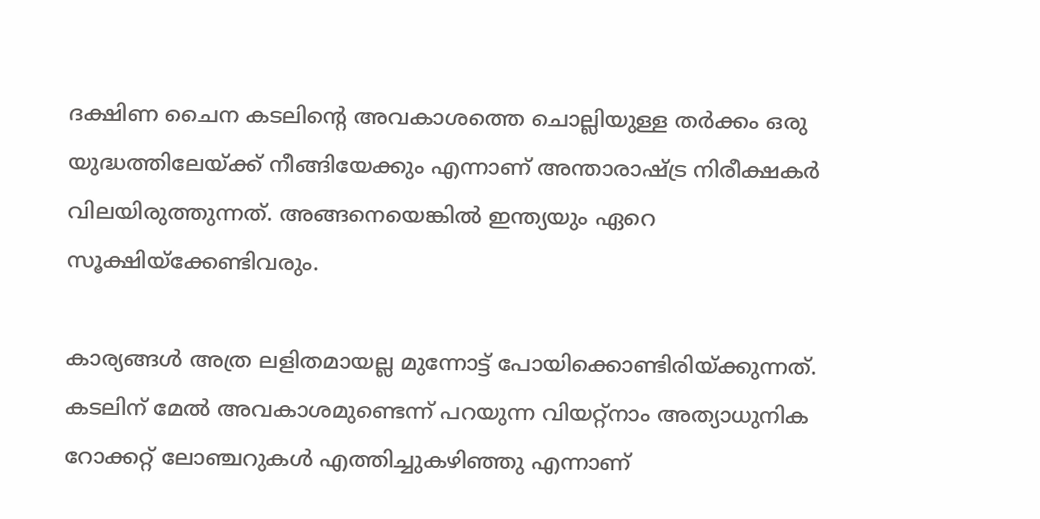ദക്ഷിണ ചൈന കടലിന്റെ അവകാശത്തെ ചൊല്ലിയുള്ള തര്‍ക്കം ഒരു യുദ്ധത്തിലേയ്ക്ക് നീങ്ങിയേക്കും എന്നാണ് അന്താരാഷ്ട്ര നിരീക്ഷകര്‍ വിലയിരുത്തുന്നത്. അങ്ങനെയെങ്കില്‍ ഇന്ത്യയും ഏറെ സൂക്ഷിയ്‌ക്കേണ്ടിവരും.

കാര്യങ്ങള്‍ അത്ര ലളിതമായല്ല മുന്നോട്ട് പോയിക്കൊണ്ടിരിയ്ക്കുന്നത്. കടലിന് മേല്‍ അവകാശമുണ്ടെന്ന് പറയുന്ന വിയറ്റ്‌നാം അത്യാധുനിക റോക്കറ്റ് ലോഞ്ചറുകള്‍ എത്തിച്ചുകഴിഞ്ഞു എന്നാണ്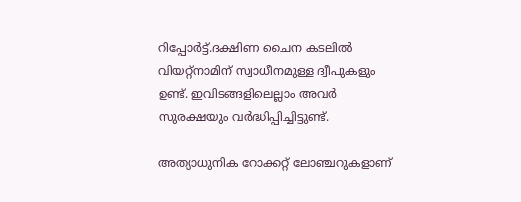റിപ്പോര്‍ട്ട്.ദക്ഷിണ ചൈന കടലില്‍ വിയറ്റ്‌നാമിന് സ്വാധീനമുള്ള ദ്വീപുകളും ഉണ്ട്. ഇവിടങ്ങളിലെല്ലാം അവര്‍ സുരക്ഷയും വര്‍ദ്ധിപ്പിച്ചിട്ടുണ്ട്.

അത്യാധുനിക റോക്കറ്റ് ലോഞ്ചറുകളാണ്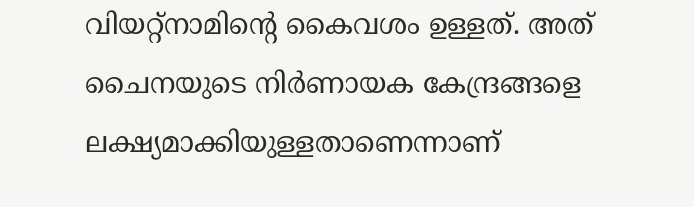വിയറ്റ്നാമിന്‍റെ കൈവശം ഉള്ളത്. അത് ചൈനയുടെ നിര്‍ണായക കേന്ദ്രങ്ങളെ ലക്ഷ്യമാക്കിയുള്ളതാണെന്നാണ്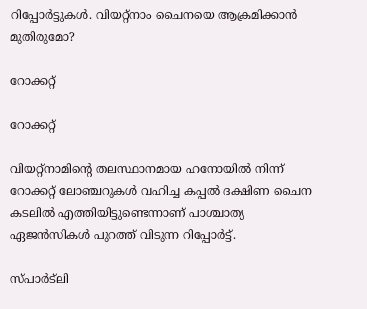റിപ്പോര്‍ട്ടുകള്‍. വിയറ്റ്‌നാം ചൈനയെ ആക്രമിക്കാന്‍ മുതിരുമോ?

റോക്കറ്റ്

റോക്കറ്റ്

വിയറ്റ്‌നാമിന്റെ തലസ്ഥാനമായ ഹനോയില്‍ നിന്ന് റോക്കറ്റ് ലോഞ്ചറുകള്‍ വഹിച്ച കപ്പല്‍ ദക്ഷിണ ചൈന കടലില്‍ എത്തിയിട്ടുണ്ടെന്നാണ് പാശ്ചാത്യ ഏജന്‍സികള്‍ പുറത്ത് വിടുന്ന റിപ്പോര്‍ട്ട്.

സ്പാര്‍ട്‌ലി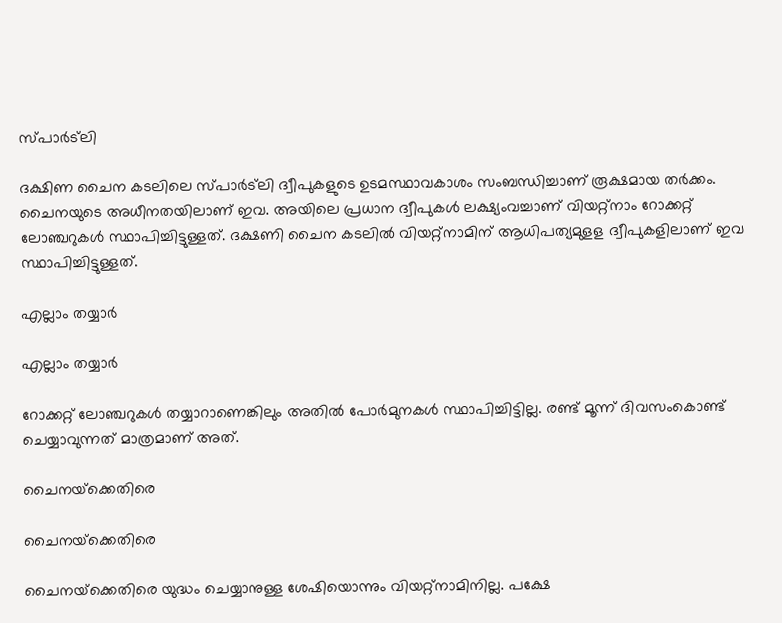സ്പാര്‍ട്‌ലി

ദക്ഷിണ ചൈന കടലിലെ സ്പാര്‍ട്‌ലി ദ്വീപുകളുടെ ഉടമസ്ഥാവകാശം സംബന്ധിച്ചാണ് രൂക്ഷമായ തര്‍ക്കം. ചൈനയുടെ അധീനതയിലാണ് ഇവ. അയിലെ പ്രധാന ദ്വീപുകള്‍ ലക്ഷ്യംവച്ചാണ് വിയറ്റ്‌നാം റോക്കറ്റ് ലോഞ്ചറുകള്‍ സ്ഥാപിച്ചിട്ടുള്ളത്. ദക്ഷണി ചൈന കടലില്‍ വിയറ്റ്നാമിന് ആധിപത്യമുളള ദ്വീപുകളിലാണ് ഇവ സ്ഥാപിച്ചിട്ടുള്ളത്.

എല്ലാം തയ്യാര്‍

എല്ലാം തയ്യാര്‍

റോക്കറ്റ് ലോഞ്ചറുകള്‍ തയ്യാറാണെങ്കിലും അതില്‍ പോര്‍മുനകള്‍ സ്ഥാപിച്ചിട്ടില്ല. രണ്ട് മൂന്ന് ദിവസംകൊണ്ട് ചെയ്യാവുന്നത് മാത്രമാണ് അത്.

ചൈനയ്‌ക്കെതിരെ

ചൈനയ്‌ക്കെതിരെ

ചൈനയ്‌ക്കെതിരെ യുദ്ധം ചെയ്യാനുള്ള ശേഷിയൊന്നും വിയറ്റ്‌നാമിനില്ല. പക്ഷേ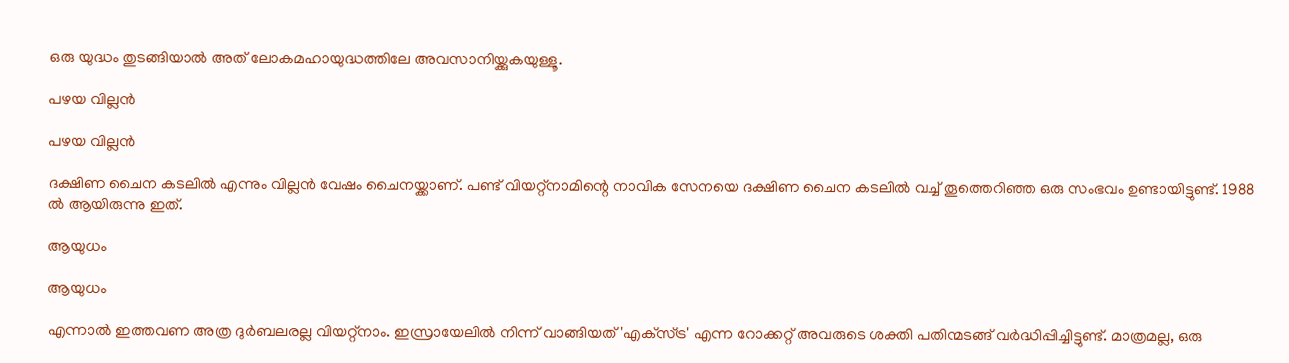ഒരു യുദ്ധം തുടങ്ങിയാല്‍ അത് ലോകമഹായുദ്ധത്തിലേ അവസാനിയ്ക്കുകയുള്ളൂ.

പഴയ വില്ലന്‍

പഴയ വില്ലന്‍

ദക്ഷിണ ചൈന കടലില്‍ എന്നും വില്ലന്‍ വേഷം ചൈനയ്ക്കാണ്. പണ്ട് വിയറ്റ്‌നാമിന്റെ നാവിക സേനയെ ദക്ഷിണ ചൈന കടലില്‍ വച്ച് തൂത്തെറിഞ്ഞ ഒരു സംഭവം ഉണ്ടായിട്ടുണ്ട്. 1988 ല്‍ ആയിരുന്നു ഇത്.

ആയുധം

ആയുധം

എന്നാല്‍ ഇത്തവണ അത്ര ദുര്‍ബലരല്ല വിയറ്റ്‌നാം. ഇസ്രായേലില്‍ നിന്ന് വാങ്ങിയത് 'എക്‌സ്ട്ര' എന്ന റോക്കറ്റ് അവരുടെ ശക്തി പതിന്മടങ്ങ് വര്‍ദ്ധിപ്പിച്ചിട്ടുണ്ട്. മാത്രമല്ല, ഒരു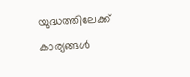യുദ്ധത്തിലേക്ക് കാര്യങ്ങള്‍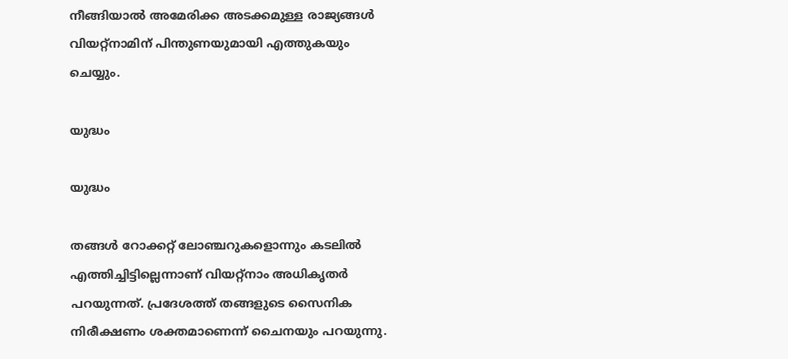നീങ്ങിയാല്‍ അമേരിക്ക അടക്കമുള്ള രാജ്യങ്ങള്‍ വിയറ്റ്നാമിന് പിന്തുണയുമായി എത്തുകയും ചെയ്യും.

യുദ്ധം

യുദ്ധം

തങ്ങള്‍ റോക്കറ്റ് ലോഞ്ചറുകളൊന്നും കടലില്‍ എത്തിച്ചിട്ടില്ലെന്നാണ് വിയറ്റ്‌നാം അധികൃതര്‍ പറയുന്നത്. പ്രദേശത്ത് തങ്ങളുടെ സൈനിക നിരീക്ഷണം ശക്തമാണെന്ന് ചൈനയും പറയുന്നു.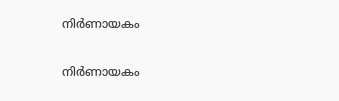നിര്‍ണായകം

നിര്‍ണായകം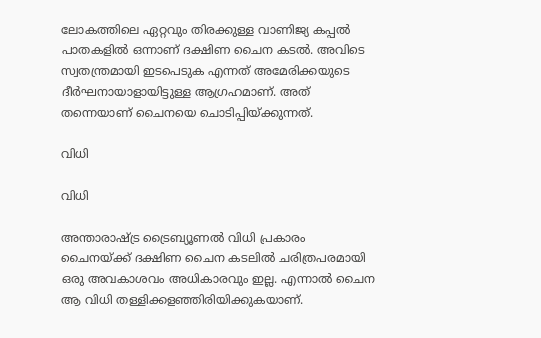ലോകത്തിലെ ഏറ്റവും തിരക്കുള്ള വാണിജ്യ കപ്പല്‍ പാതകളില്‍ ഒന്നാണ് ദക്ഷിണ ചൈന കടല്‍. അവിടെ സ്വതന്ത്രമായി ഇടപെടുക എന്നത് അമേരിക്കയുടെ ദീര്‍ഘനായാളായിട്ടുള്ള ആഗ്രഹമാണ്. അത് തന്നെയാണ് ചൈനയെ ചൊടിപ്പിയ്ക്കുന്നത്.

വിധി

വിധി

അന്താരാഷ്ട്ര ട്രൈബ്യൂണല്‍ വിധി പ്രകാരം ചൈനയ്ക്ക് ദക്ഷിണ ചൈന കടലില്‍ ചരിത്രപരമായി ഒരു അവകാശവം അധികാരവും ഇല്ല. എന്നാല്‍ ചൈന ആ വിധി തള്ളിക്കളഞ്ഞിരിയിക്കുകയാണ്.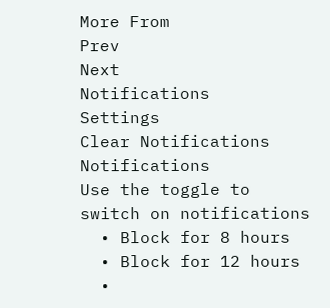More From
Prev
Next
Notifications
Settings
Clear Notifications
Notifications
Use the toggle to switch on notifications
  • Block for 8 hours
  • Block for 12 hours
  •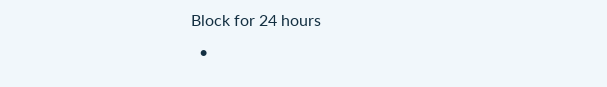Block for 24 hours
  •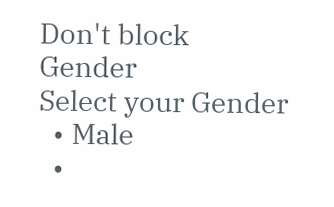Don't block
Gender
Select your Gender
  • Male
  •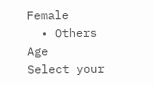Female
  • Others
Age
Select your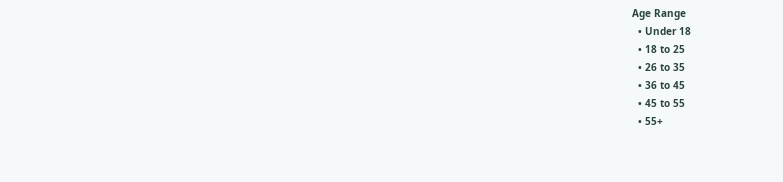Age Range
  • Under 18
  • 18 to 25
  • 26 to 35
  • 36 to 45
  • 45 to 55
  • 55+